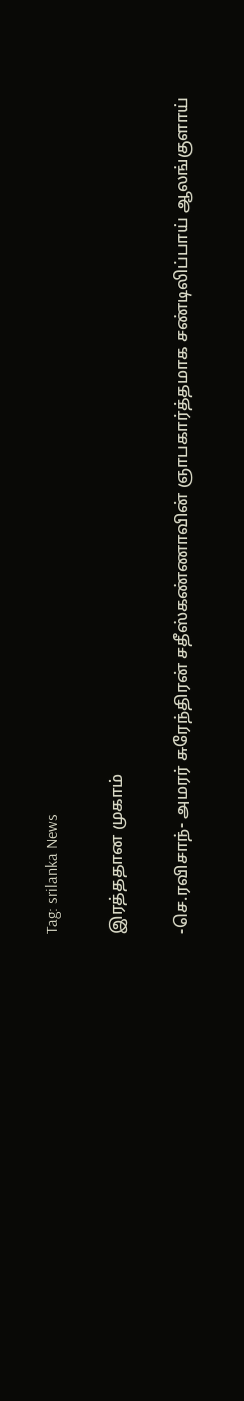Tag: srilanka News

இரத்ததான முகாம்

-செ.ரவிசாந்- அமரர் சுரேந்திரன் சதீஸ்கண்ணாவின் ஞாபகார்த்தமாக சண்டிலிப்பாய் ஆலங்குளாய்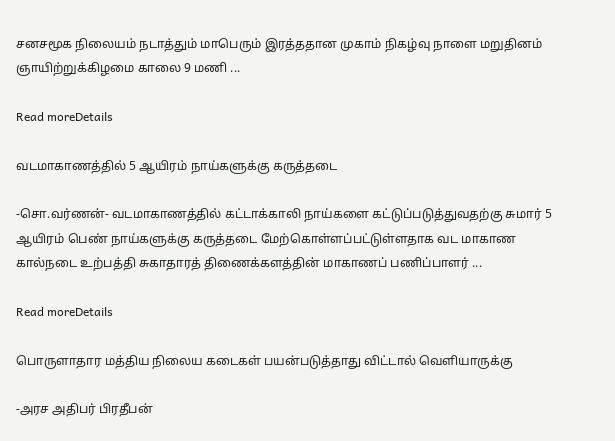சனசமூக நிலையம் நடாத்தும் மாபெரும் இரத்ததான முகாம் நிகழ்வு நாளை மறுதினம் ஞாயிற்றுக்கிழமை காலை 9 மணி ...

Read moreDetails

வடமாகாணத்தில் 5 ஆயிரம் நாய்களுக்கு கருத்தடை

-சொ.வர்ணன்- வடமாகாணத்தில் கட்டாக்காலி நாய்களை கட்டுப்படுத்துவதற்கு சுமார் 5 ஆயிரம் பெண் நாய்களுக்கு கருத்தடை மேற்கொள்ளப்பட்டுள்ளதாக வட மாகாண கால்நடை உற்பத்தி சுகாதாரத் திணைக்களத்தின் மாகாணப் பணிப்பாளர் ...

Read moreDetails

பொருளாதார மத்திய நிலைய கடைகள் பயன்படுத்தாது விட்டால் வெளியாருக்கு

-அரச அதிபர் பிரதீபன்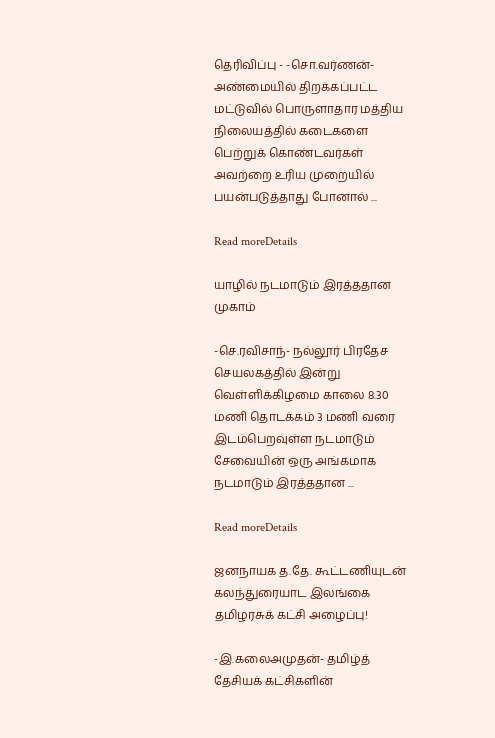தெரிவிப்பு - -சொ.வர்ணன்- அண்மையில் திறக்கப்பட்ட மட்டுவில் பொருளாதார மத்திய நிலையத்தில் கடைகளை பெற்றுக் கொண்டவர்கள் அவற்றை உரிய முறையில் பயன்படுத்தாது போனால் ...

Read moreDetails

யாழில் நடமாடும் இரத்ததான முகாம்

-செ.ரவிசாந்- நல்லூர் பிரதேச செயலகத்தில் இன்று வெள்ளிக்கிழமை காலை 8.30 மணி தொடக்கம் 3 மணி வரை இடம்பெறவுள்ள நடமாடும் சேவையின் ஒரு அங்கமாக நடமாடும் இரத்ததான ...

Read moreDetails

ஜனநாயக த.தே. கூட்டணியுடன் கலந்துரையாட இலங்கை தமிழரசுக் கட்சி அழைப்பு!

-இ.கலைஅமுதன்- தமிழ்த் தேசியக் கட்சிகளின்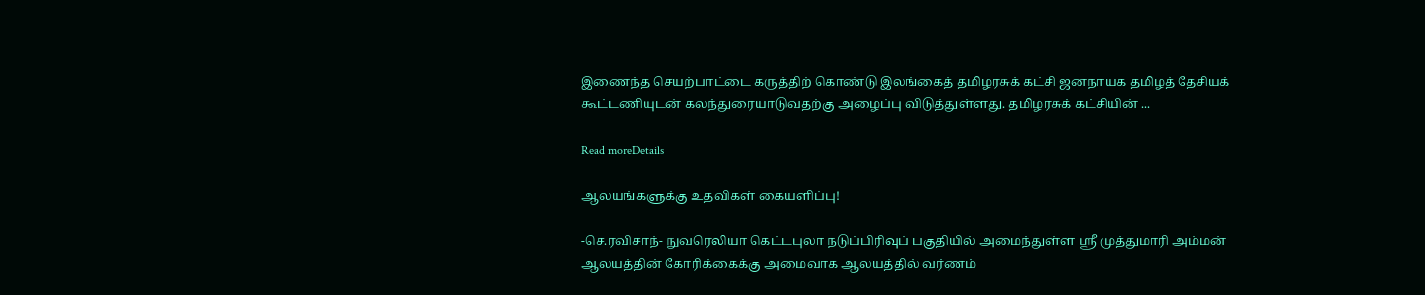இணைந்த செயற்பாட்டை கருத்திற் கொண்டு இலங்கைத் தமிழரசுக் கட்சி ஜனநாயக தமிழத் தேசியக் கூட்டணியுடன் கலந்துரையாடுவதற்கு அழைப்பு விடுத்துள்ளது. தமிழரசுக் கட்சியின் ...

Read moreDetails

ஆலயங்களுக்கு உதவிகள் கையளிப்பு!

-செ.ரவிசாந்- நுவரெலியா கெட்டபுலா நடுப்பிரிவுப் பகுதியில் அமைந்துள்ள ஸ்ரீ முத்துமாரி அம்மன் ஆலயத்தின் கோரிக்கைக்கு அமைவாக ஆலயத்தில் வர்ணம்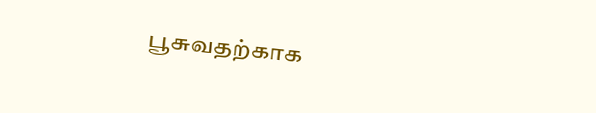பூசுவதற்காக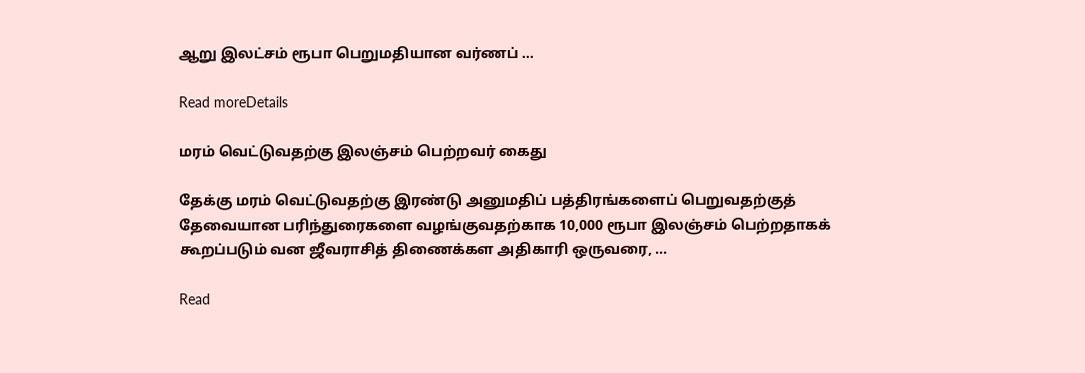ஆறு இலட்சம் ரூபா பெறுமதியான வர்ணப் ...

Read moreDetails

மரம் வெட்டுவதற்கு இலஞ்சம் பெற்றவர் கைது

தேக்கு மரம் வெட்டுவதற்கு இரண்டு அனுமதிப் பத்திரங்களைப் பெறுவதற்குத் தேவையான பரிந்துரைகளை வழங்குவதற்காக 10,000 ரூபா இலஞ்சம் பெற்றதாகக் கூறப்படும் வன ஜீவராசித் திணைக்கள அதிகாரி ஒருவரை, ...

Read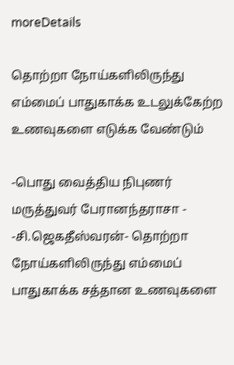moreDetails

தொற்றா நோய்களிலிருந்து எம்மைப் பாதுகாக்க உடலுக்கேற்ற உணவுகளை எடுக்க வேண்டும்

-பொது வைத்திய நிபுணர் மருத்துவர் பேரானந்தராசா - -சி.ஜெகதீஸ்வரன்- தொற்றா நோய்களிலிருந்து எம்மைப் பாதுகாக்க சத்தான உணவுகளை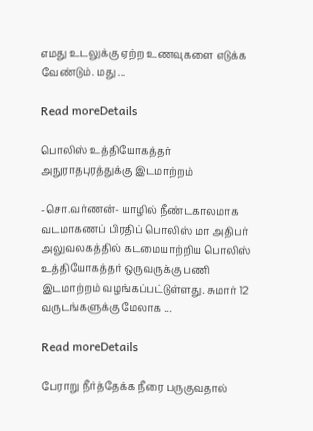எமது உடலுக்கு ஏற்ற உணவுகளை எடுக்க வேண்டும். மது ...

Read moreDetails

பொலிஸ் உத்தியோகத்தர் அநுராதபுரத்துக்கு இடமாற்றம்

-சொ.வர்ணன்- யாழில் நீண்டகாலமாக வடமாகணப் பிரதிப் பொலிஸ் மா அதிபர் அலுவலகத்தில் கடமையாற்றிய பொலிஸ் உத்தியோகத்தர் ஒருவருக்கு பணி இடமாற்றம் வழங்கப்பட்டுள்ளது. சுமார் 12 வருடங்களுக்கு மேலாக ...

Read moreDetails

பேராறு நீர்த்தேக்க நீரை பருகுவதால்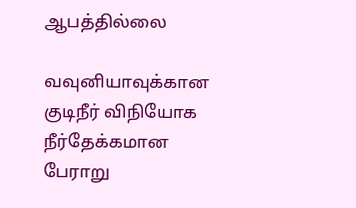ஆபத்தில்லை

வவுனியாவுக்கான குடிநீர் விநியோக நீர்தேக்கமான பேராறு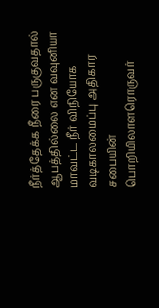நீர்த்தேக்க நீரை பருகுவதால் ஆபத்தில்லை என வவுனியா மாவட்ட நீர் விநியோக வடிகாலமைப்பு அதிகார சபையின் பொறியிலாளரொருவர்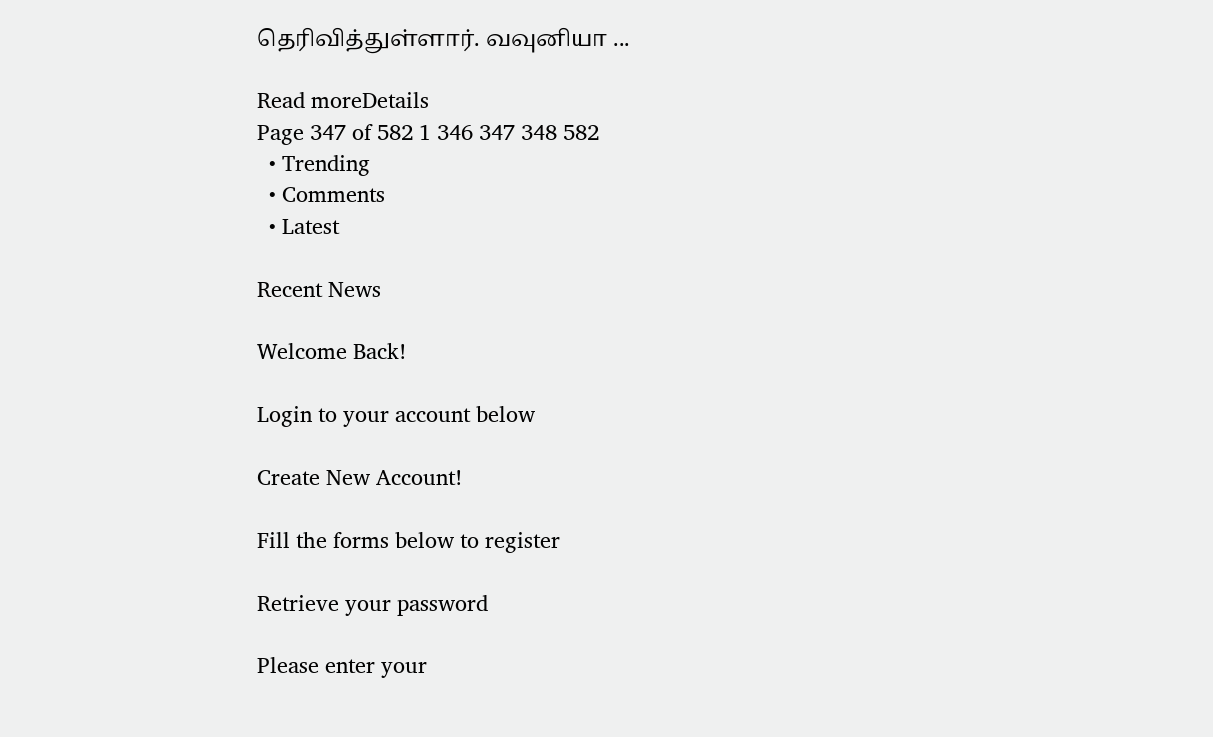தெரிவித்துள்ளார். வவுனியா ...

Read moreDetails
Page 347 of 582 1 346 347 348 582
  • Trending
  • Comments
  • Latest

Recent News

Welcome Back!

Login to your account below

Create New Account!

Fill the forms below to register

Retrieve your password

Please enter your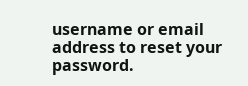username or email address to reset your password.